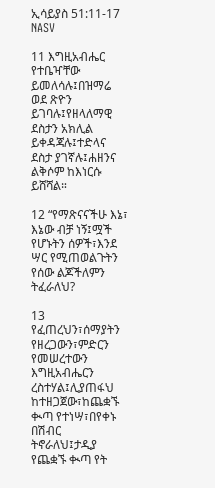ኢሳይያስ 51:11-17 NASV

11 እግዚአብሔር የተቤዣቸው ይመለሳሉ፤በዝማሬ ወደ ጽዮን ይገባሉ፤የዘላለማዊ ደስታን አክሊል ይቀዳጃሉ፤ተድላና ደስታ ያገኛሉ፤ሐዘንና ልቅሶም ከእነርሱ ይሸሻል።

12 “የማጽናናችሁ እኔ፣ እኔው ብቻ ነኝ፤ሟች የሆኑትን ሰዎች፣እንደ ሣር የሚጠወልጉትን የሰው ልጆችለምን ትፈራለህ?

13 የፈጠረህን፣ሰማያትን የዘረጋውን፣ምድርን የመሠረተውን እግዚአብሔርን ረስተሃል፤ሊያጠፋህ ከተዘጋጀው፣ከጨቋኙ ቊጣ የተነሣ፣በየቀኑ በሽብር ትኖራለህ፤ታዲያ የጨቋኙ ቊጣ የት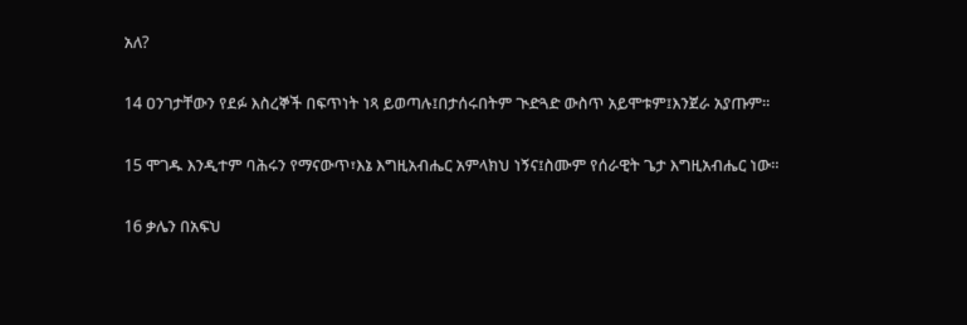አለ?

14 ዐንገታቸውን የደፉ እስረኞች በፍጥነት ነጻ ይወጣሉ፤በታሰሩበትም ጒድጓድ ውስጥ አይሞቱም፤እንጀራ አያጡም።

15 ሞገዱ እንዲተም ባሕሩን የማናውጥ፣እኔ እግዚአብሔር አምላክህ ነኝና፤ስሙም የሰራዊት ጌታ እግዚአብሔር ነው።

16 ቃሌን በአፍህ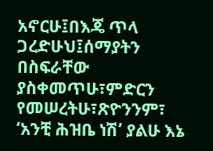አኖርሁ፤በእጄ ጥላ ጋረድሁህ፤ሰማያትን በስፍራቸው ያስቀመጥሁ፣ምድርን የመሠረትሁ፣ጽዮንንም፣ ‘አንቺ ሕዝቤ ነሽ’ ያልሁ እኔ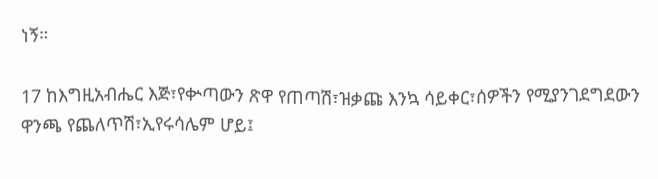ነኝ።

17 ከእግዚአብሔር እጅ፣የቍጣውን ጽዋ የጠጣሽ፣ዝቃጩ እንኳ ሳይቀር፣ሰዎችን የሚያንገደግደውን ዋንጫ የጨለጥሽ፣ኢየሩሳሌም ሆይ፤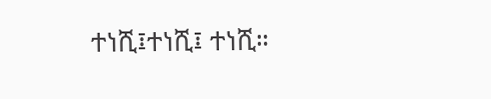ተነሺ፤ተነሺ፤ ተነሺ።